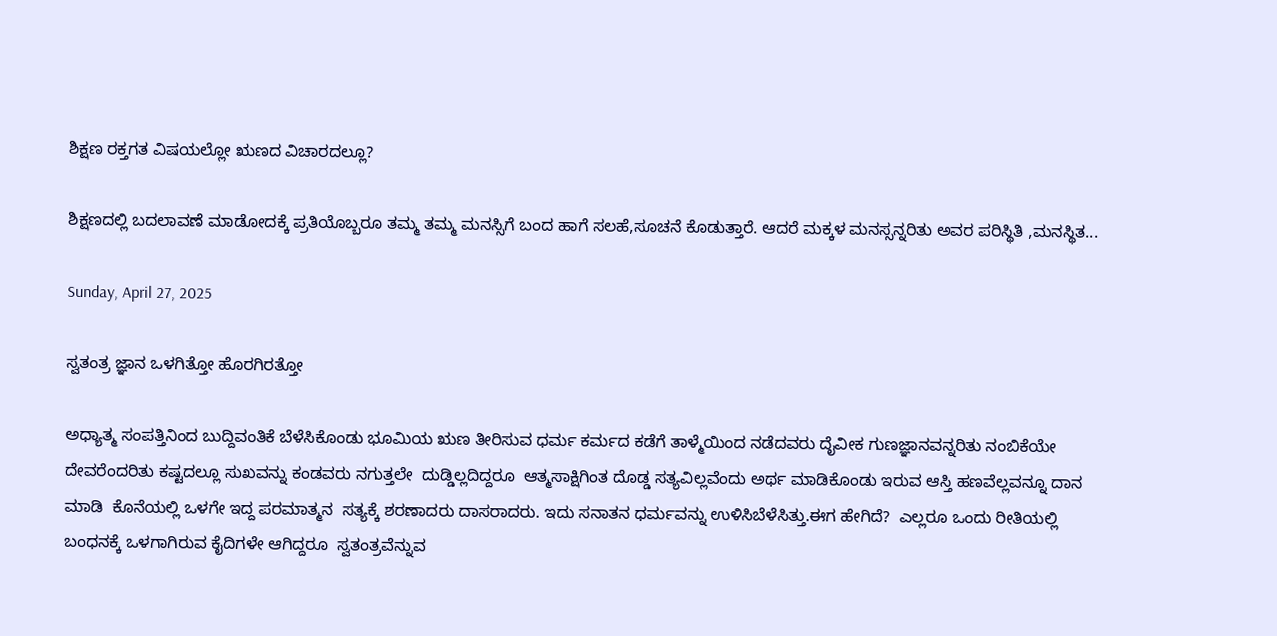ಶಿಕ್ಷಣ ರಕ್ತಗತ ವಿಷಯಲ್ಲೋ ಋಣದ ವಿಚಾರದಲ್ಲೂ?

ಶಿಕ್ಷಣದಲ್ಲಿ ಬದಲಾವಣೆ ಮಾಡೋದಕ್ಕೆ ಪ್ರತಿಯೊಬ್ಬರೂ ತಮ್ಮ ತಮ್ಮ ಮನಸ್ಸಿಗೆ ಬಂದ ಹಾಗೆ ಸಲಹೆ,ಸೂಚನೆ ಕೊಡುತ್ತಾರೆ. ಆದರೆ ಮಕ್ಕಳ ಮನಸ್ಸನ್ನರಿತು ಅವರ ಪರಿಸ್ಥಿತಿ ,ಮನಸ್ಥಿತ...

Sunday, April 27, 2025

ಸ್ವತಂತ್ರ ಜ್ಞಾನ ಒಳಗಿತ್ತೋ ಹೊರಗಿರತ್ತೋ

ಅಧ್ಯಾತ್ಮ ಸಂಪತ್ತಿನಿಂದ ಬುದ್ದಿವಂತಿಕೆ ಬೆಳೆಸಿಕೊಂಡು ಭೂಮಿಯ ಋಣ ತೀರಿಸುವ ಧರ್ಮ ಕರ್ಮದ ಕಡೆಗೆ ತಾಳ್ಮೆಯಿಂದ ‌ನಡೆದವರು ದೈವೀಕ ಗುಣಜ್ಞಾನವನ್ನರಿತು ನಂಬಿಕೆಯೇ ದೇವರೆಂದರಿತು ಕಷ್ಟದಲ್ಲೂ ಸುಖವನ್ನು ಕಂಡವರು ನಗುತ್ತಲೇ  ದುಡ್ಡಿಲ್ಲದಿದ್ದರೂ  ಆತ್ಮಸಾಕ್ಷಿಗಿಂತ ದೊಡ್ಡ ಸತ್ಯವಿಲ್ಲವೆಂದು ಅರ್ಥ ಮಾಡಿಕೊಂಡು ಇರುವ ಆಸ್ತಿ ಹಣವೆಲ್ಲವನ್ನೂ ದಾನ ಮಾಡಿ  ಕೊನೆಯಲ್ಲಿ ಒಳಗೇ ಇದ್ದ ಪರಮಾತ್ಮನ  ಸತ್ಯಕ್ಕೆ ಶರಣಾದರು ದಾಸರಾದರು. ಇದು ಸನಾತನ ಧರ್ಮವನ್ನು ಉಳಿಸಿ‌ಬೆಳೆಸಿತ್ತು.ಈಗ ಹೇಗಿದೆ?  ಎಲ್ಲರೂ ಒಂದು ರೀತಿಯಲ್ಲಿ ಬಂಧನಕ್ಕೆ ಒಳಗಾಗಿರುವ ಕೈದಿಗಳೇ ಆಗಿದ್ದರೂ  ಸ್ವತಂತ್ರವೆನ್ನುವ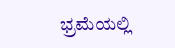ಭ್ರಮೆಯಲ್ಲಿ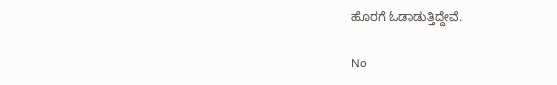ಹೊರಗೆ ಓಡಾಡುತ್ತಿದ್ದೇವೆ.

No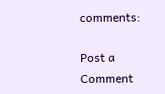comments:

Post a Comment